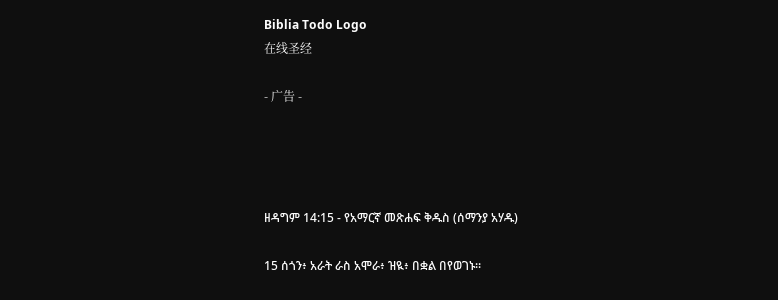Biblia Todo Logo
在线圣经

- 广告 -




ዘዳግም 14:15 - የአማርኛ መጽሐፍ ቅዱስ (ሰማንያ አሃዱ)

15 ሰጎን፥ አራት ራስ አሞራ፥ ዝዪ፥ በቋል በየወገኑ።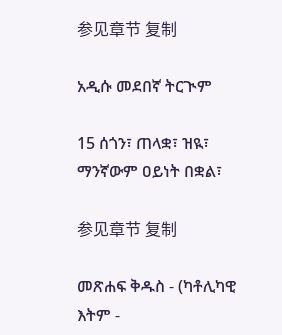参见章节 复制

አዲሱ መደበኛ ትርጒም

15 ሰጎን፣ ጠላቋ፣ ዝዪ፣ ማንኛውም ዐይነት በቋል፣

参见章节 复制

መጽሐፍ ቅዱስ - (ካቶሊካዊ እትም -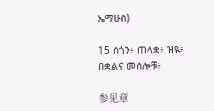ኤማሁስ)

15 ሰጎን፥ ጠላቋ፥ ዝዪ፥ በቋልና መሰሎቹ፥

参见章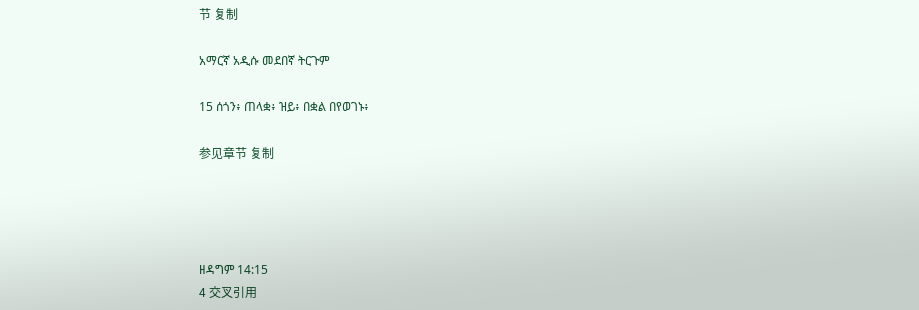节 复制

አማርኛ አዲሱ መደበኛ ትርጉም

15 ሰጎን፥ ጠላቋ፥ ዝይ፥ በቋል በየወገኑ፥

参见章节 复制




ዘዳግም 14:15
4 交叉引用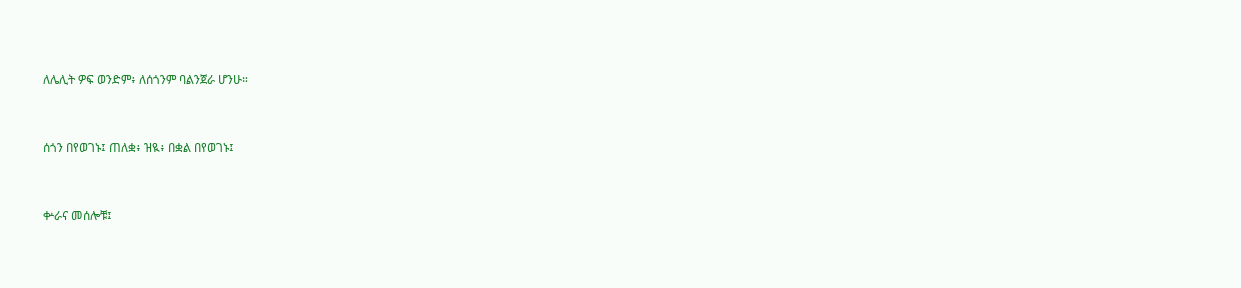ለሌሊት ዎፍ ወንድም፥ ለሰጎንም ባልንጀራ ሆንሁ።


ሰጎን በየወገኑ፤ ጠለቋ፥ ዝዪ፥ በቋል በየወገኑ፤


ቍራና መሰሎቹ፤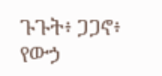ጉጉት፥ ጋጋኖ፥ የውኃ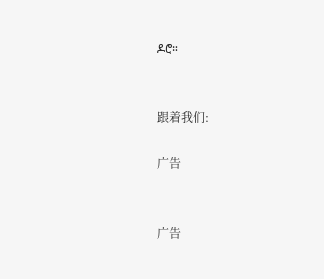ዶሮ።


跟着我们:

广告


广告